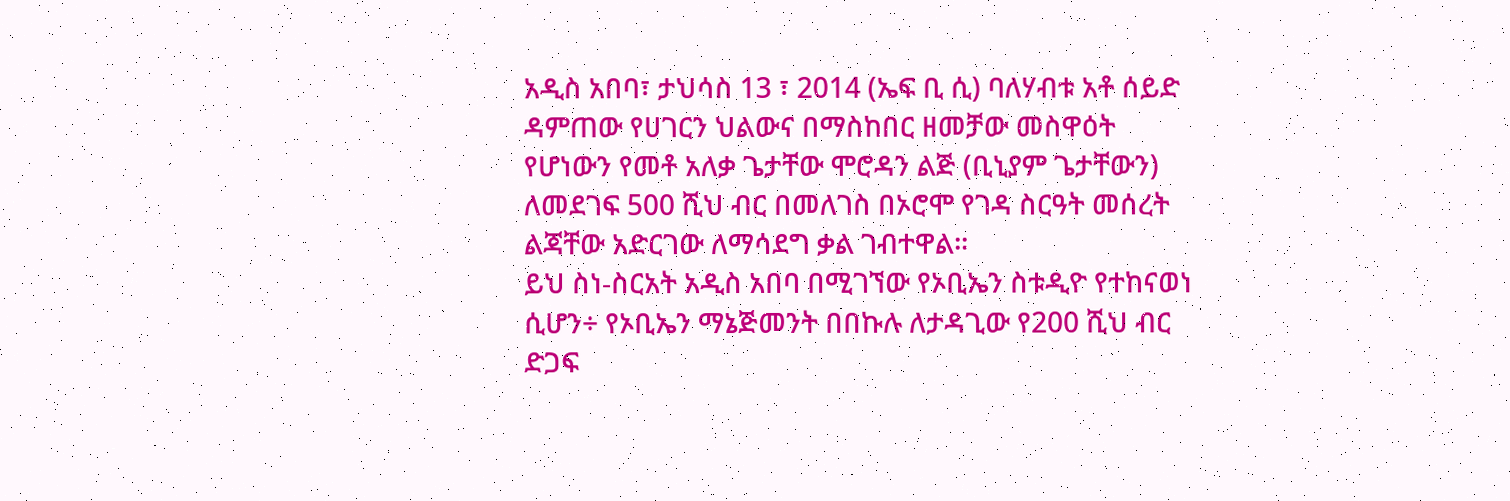አዲስ አበባ፣ ታህሳስ 13 ፣ 2014 (ኤፍ ቢ ሲ) ባለሃብቱ አቶ ሰይድ ዳምጠው የሀገርን ህልውና በማስከበር ዘመቻው መስዋዕት የሆነውን የመቶ አለቃ ጌታቸው ሞሮዳን ልጅ (ቢኒያም ጌታቸውን) ለመደገፍ 500 ሺህ ብር በመለገስ በኦሮሞ የገዳ ስርዓት መሰረት ልጃቸው አድርገው ለማሳደግ ቃል ገብተዋል፡፡
ይህ ስነ-ስርአት አዲስ አበባ በሚገኘው የኦቢኤን ስቱዲዮ የተከናወነ ሲሆን÷ የኦቢኤን ማኔጅመንት በበኩሉ ለታዳጊው የ200 ሺህ ብር ድጋፍ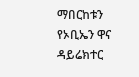ማበርከቱን የኦቢኤን ዋና ዳይሬክተር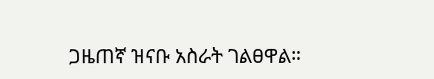ጋዜጠኛ ዝናቡ አስራት ገልፀዋል።